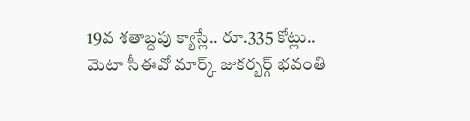19వ శతాబ్దపు క్యాస్లే.. రూ.335 కోట్లు..
మెటా సీఈవో మార్క్ జుకర్బర్గ్ భవంతి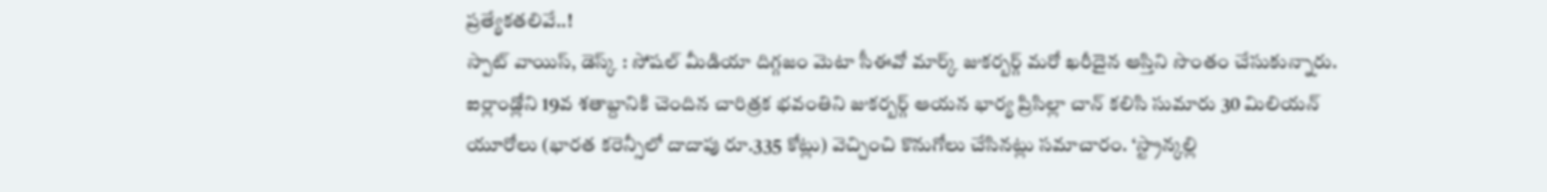ప్రత్యేకతలివే..!
స్పాట్ వాయిస్, డెస్క్ : సోషల్ మీడియా దిగ్గజం మెటా సీఈవో మార్క్ జుకర్బర్గ్ మరో ఖరీదైన ఆస్తిని సొంతం చేసుకున్నారు. ఐర్లాండ్లోని 19వ శతాబ్దానికి చెందిన చారిత్రక భవంతిని జుకర్బర్గ్ ఆయన భార్య ప్రిసిల్లా చాన్ కలిసి సుమారు 30 మిలియన్ యూరోలు (భారత కరెన్సీలో దాదాపు రూ.335 కోట్లు) వెచ్చించి కొనుగోలు చేసినట్లు సమాచారం. ‘స్ట్రాన్కల్లి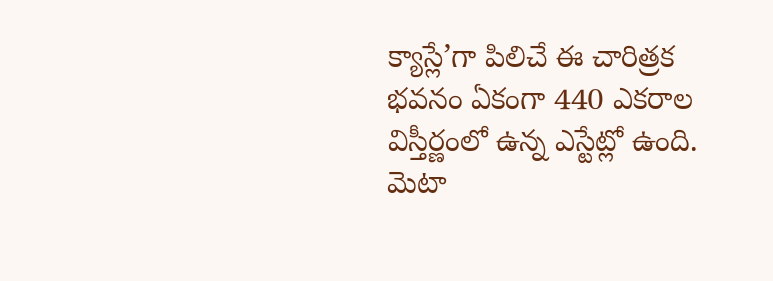క్యాస్లే’గా పిలిచే ఈ చారిత్రక భవనం ఏకంగా 440 ఎకరాల విస్తీర్ణంలో ఉన్న ఎస్టేట్లో ఉంది.
మెటా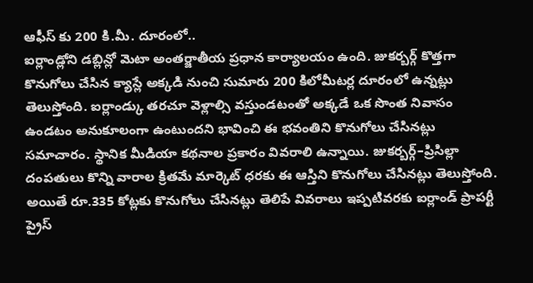ఆఫీస్ కు 200 కి.మీ. దూరంలో..
ఐర్లాండ్లోని డబ్లిన్లో మెటా అంతర్జాతీయ ప్రధాన కార్యాలయం ఉంది. జుకర్బర్గ్ కొత్తగా కొనుగోలు చేసిన క్యాస్లే అక్కడి నుంచి సుమారు 200 కిలోమీటర్ల దూరంలో ఉన్నట్లు తెలుస్తోంది. ఐర్లాండ్కు తరచూ వెళ్లాల్సి వస్తుండటంతో అక్కడే ఒక సొంత నివాసం ఉండటం అనుకూలంగా ఉంటుందని భావించి ఈ భవంతిని కొనుగోలు చేసినట్లు సమాచారం. స్థానిక మీడియా కథనాల ప్రకారం వివరాలి ఉన్నాయి. జుకర్బర్గ్–ప్రిసిల్లా దంపతులు కొన్ని వారాల క్రితమే మార్కెట్ ధరకు ఈ ఆస్తిని కొనుగోలు చేసినట్లు తెలుస్తోంది. అయితే రూ.335 కోట్లకు కొనుగోలు చేసినట్లు తెలిపే వివరాలు ఇప్పటివరకు ఐర్లాండ్ ప్రాపర్టీ ప్రైస్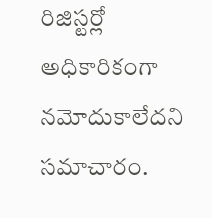రిజిస్టర్లో అధికారికంగా నమోదుకాలేదని సమాచారం.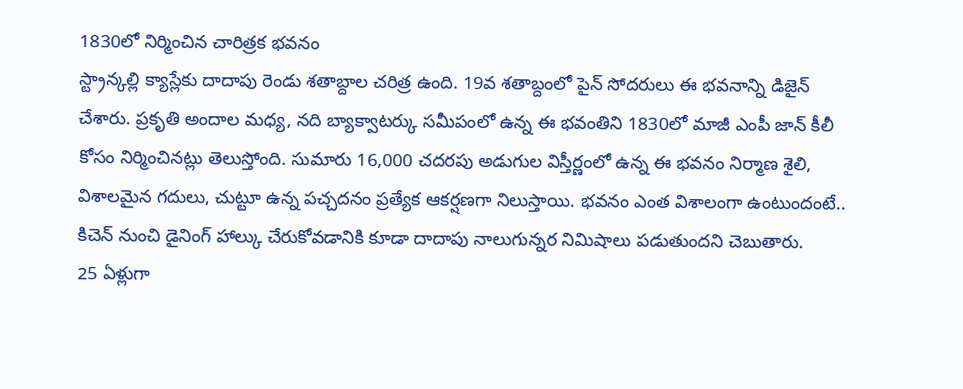1830లో నిర్మించిన చారిత్రక భవనం
స్ట్రాన్కల్లి క్యాస్లేకు దాదాపు రెండు శతాబ్దాల చరిత్ర ఉంది. 19వ శతాబ్దంలో పైన్ సోదరులు ఈ భవనాన్ని డిజైన్ చేశారు. ప్రకృతి అందాల మధ్య, నది బ్యాక్వాటర్కు సమీపంలో ఉన్న ఈ భవంతిని 1830లో మాజీ ఎంపీ జాన్ కీలీ కోసం నిర్మించినట్లు తెలుస్తోంది. సుమారు 16,000 చదరపు అడుగుల విస్తీర్ణంలో ఉన్న ఈ భవనం నిర్మాణ శైలి, విశాలమైన గదులు, చుట్టూ ఉన్న పచ్చదనం ప్రత్యేక ఆకర్షణగా నిలుస్తాయి. భవనం ఎంత విశాలంగా ఉంటుందంటే.. కిచెన్ నుంచి డైనింగ్ హాల్కు చేరుకోవడానికి కూడా దాదాపు నాలుగున్నర నిమిషాలు పడుతుందని చెబుతారు.
25 ఏళ్లుగా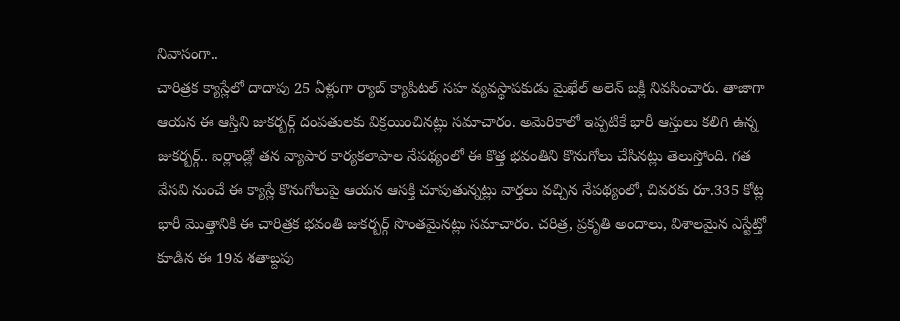నివాసంగా..
చారిత్రక క్యాస్లేలో దాదాపు 25 ఏళ్లుగా ర్యాబ్ క్యాపిటల్ సహ వ్యవస్థాపకుడు మైఖేల్ అలెన్ బక్లీ నివసించారు. తాజాగా ఆయన ఈ ఆస్తిని జుకర్బర్గ్ దంపతులకు విక్రయించినట్లు సమాచారం. అమెరికాలో ఇప్పటికే భారీ ఆస్తులు కలిగి ఉన్న జుకర్బర్గ్.. ఐర్లాండ్లో తన వ్యాపార కార్యకలాపాల నేపథ్యంలో ఈ కొత్త భవంతిని కొనుగోలు చేసినట్లు తెలుస్తోంది. గత వేసవి నుంచే ఈ క్యాస్లే కొనుగోలుపై ఆయన ఆసక్తి చూపుతున్నట్లు వార్తలు వచ్చిన నేపథ్యంలో, చివరకు రూ.335 కోట్ల భారీ మొత్తానికి ఈ చారిత్రక భవంతి జుకర్బర్గ్ సొంతమైనట్లు సమాచారం. చరిత్ర, ప్రకృతి అందాలు, విశాలమైన ఎస్టేట్తో కూడిన ఈ 19వ శతాబ్దపు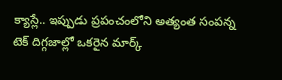క్యాస్లే.. ఇప్పుడు ప్రపంచంలోని అత్యంత సంపన్న టెక్ దిగ్గజాల్లో ఒకరైన మార్క్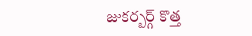జుకర్బర్గ్ కొత్త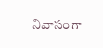నివాసంగా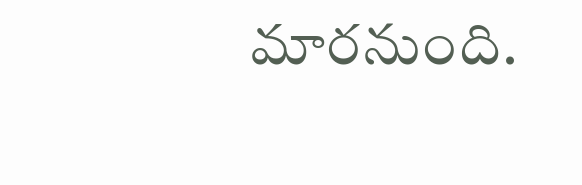మారనుంది.